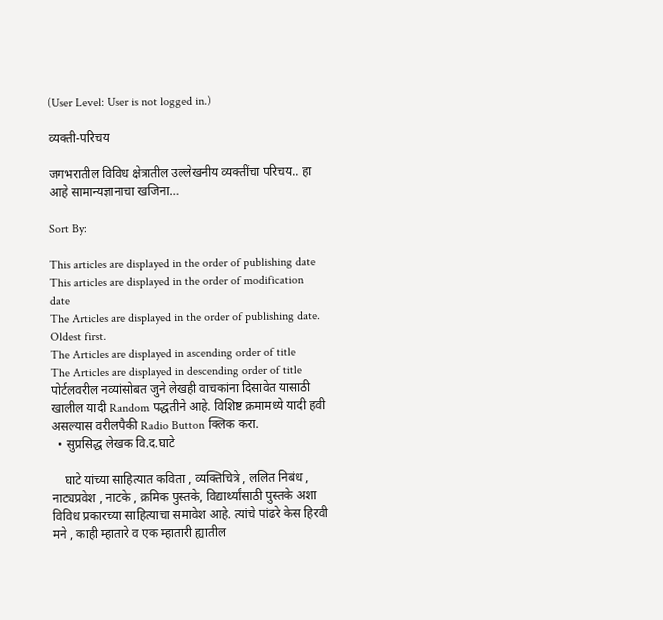(User Level: User is not logged in.)

व्यक्ती-परिचय

जगभरातील विविध क्षेत्रातील उल्लेखनीय व्यक्तींचा परिचय.. हा आहे सामान्यज्ञानाचा खजिना…

Sort By:

This articles are displayed in the order of publishing date
This articles are displayed in the order of modification date
The Articles are displayed in the order of publishing date. Oldest first.
The Articles are displayed in ascending order of title
The Articles are displayed in descending order of title
पोर्टलवरील नव्यांसोबत जुने लेखही वाचकांना दिसावेत यासाठी खालील यादी Random पद्धतीने आहे. विशिष्ट क्रमामध्ये यादी हवी असल्यास वरीलपैकी Radio Button क्लिक करा.
  • सुप्रसिद्ध लेखक वि.द.घाटे

    घाटे यांच्या साहित्यात कविता , व्यक्तिचित्रे , ललित निबंध , नाट्यप्रवेश , नाटके , क्रमिक पुस्तके, विद्यार्थ्यांसाठी पुस्तके अशा विविध प्रकारच्या साहित्याचा समावेश आहे. त्यांचे पांढरे केस हिरवी मने , काही म्हातारे व एक म्हातारी ह्यातील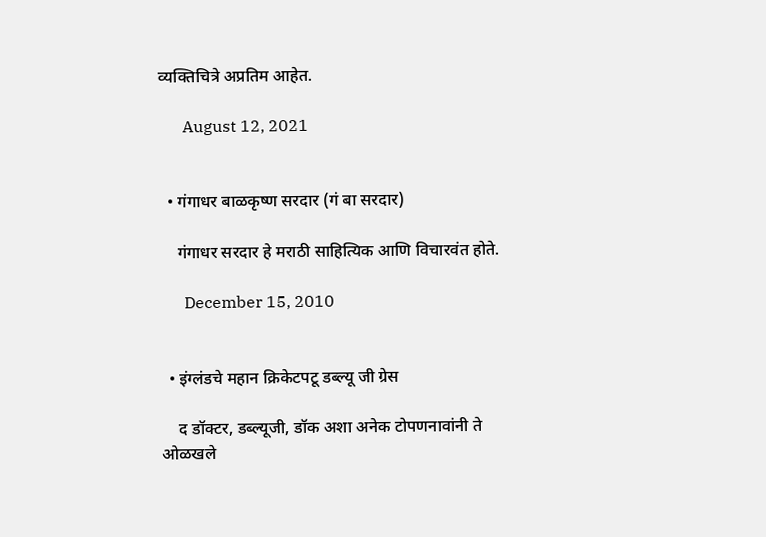व्यक्तिचित्रे अप्रतिम आहेत.

      August 12, 2021


  • गंगाधर बाळकृष्ण सरदार (गं बा सरदार)

    गंगाधर सरदार हे मराठी साहित्यिक आणि विचारवंत होते.

      December 15, 2010


  • इंग्लंडचे महान क्रिकेटपटू डब्ल्यू जी ग्रेस

    द डॉक्टर, डब्ल्यूजी, डॉक अशा अनेक टोपणनावांनी ते ओळखले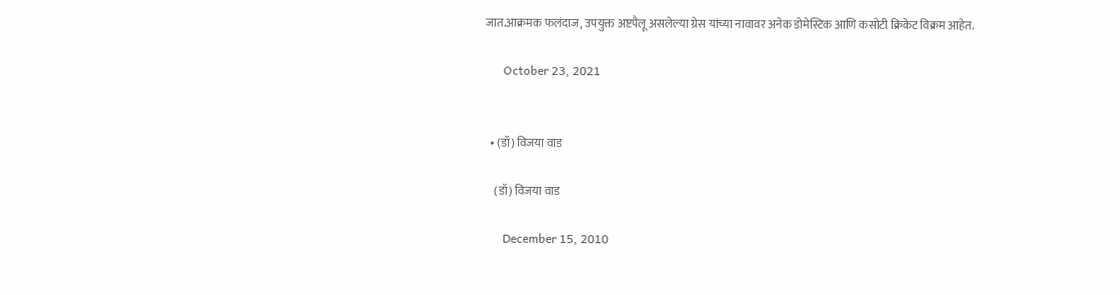जात.आक्रमक फलंदाज, उपयुक्त अष्टपैलू असलेल्या ग्रेस यांच्या नावावर अनेक डोमेस्टिक आणि कसोटी क्रिकेट विक्रम आहेत.

      October 23, 2021


  • (डॉ) विजया वाड

    (डॉ) विजया वाड

      December 15, 2010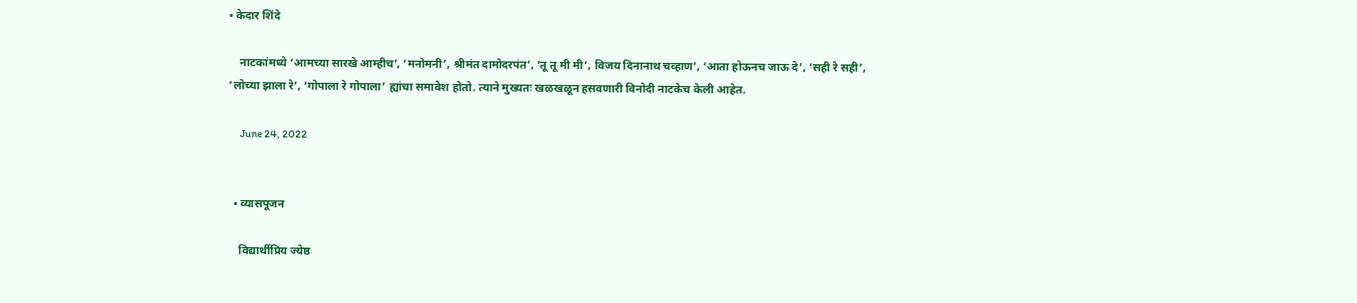• केदार शिंदे

    नाटकांमध्ये ‘आमच्या सारखे आम्हीच’, ‘मनोमनी’, श्रीमंत दामोदरपंत’, ‘तू तू मी मी’, विजय दिनानाथ चव्हाण’, ‘आता होऊनच जाऊ दे’, ‘सही रे सही’, ‘लोच्या झाला रे’, ‘गोपाला रे गोपाला’ ह्यांचा समावेश होतो. त्याने मुख्यतः खळखळून हसवणारी विनोदी नाटकेच केली आहेत.

      June 24, 2022


  • व्यासपूजन

    विद्यार्थीप्रिय ज्येष्ठ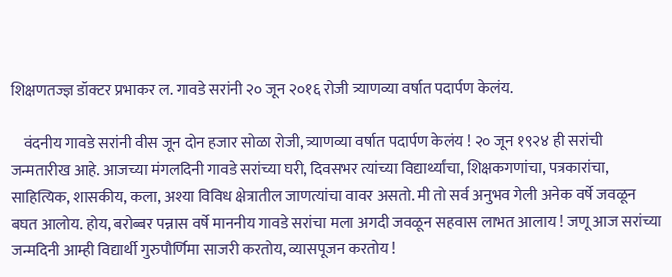शिक्षणतज्ज्ञ डॉक्टर प्रभाकर ल. गावडे सरांनी २० जून २०१६ रोजी त्र्याणव्या वर्षात पदार्पण केलंय.

    वंदनीय गावडे सरांनी वीस जून दोन हजार सोळा रोजी, त्र्याणव्या वर्षात पदार्पण केलंय ! २० जून १९२४ ही सरांची जन्मतारीख आहे. आजच्या मंगलदिनी गावडे सरांच्या घरी, दिवसभर त्यांच्या विद्यार्थ्यांचा, शिक्षकगणांचा, पत्रकारांचा, साहित्यिक, शासकीय, कला, अश्या विविध क्षेत्रातील जाणत्यांचा वावर असतो. मी तो सर्व अनुभव गेली अनेक वर्षे जवळून बघत आलोय. होय, बरोब्बर पन्नास वर्षे माननीय गावडे सरांचा मला अगदी जवळून सहवास लाभत आलाय ! जणू आज सरांच्या जन्मदिनी आम्ही विद्यार्थी गुरुपौर्णिमा साजरी करतोय, व्यासपूजन करतोय !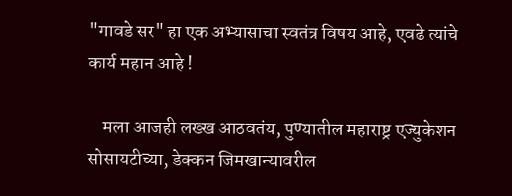"गावडे सर" हा एक अभ्यासाचा स्वतंत्र विषय आहे, एवढे त्यांचे कार्य महान आहे !

    मला आजही लख्ख आठवतंय, पुण्यातील महाराष्ट्र एज्युकेशन सोसायटीच्या, डेक्कन जिमखान्यावरील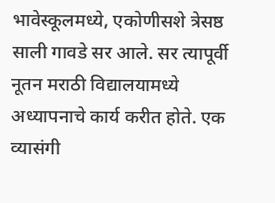भावेस्कूलमध्ये, एकोणीसशे त्रेसष्ठ साली गावडे सर आले. सर त्यापूर्वी नूतन मराठी विद्यालयामध्ये अध्यापनाचे कार्य करीत होते. एक व्यासंगी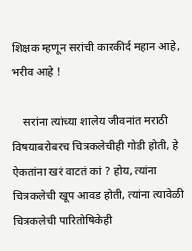शिक्षक म्हणून सरांची कारकीर्द महान आहे, भरीव आहे !

    सरांना त्यांच्या शालेय जीवनांत मराठी विषयाबरोबरच चित्रकलेचीही गोडी होती, हे ऐकतांना खरं वाटतं कां ? होय, त्यांना चित्रकलेची खूप आवड होती, त्यांना त्यावेळी चित्रकलेची पारितोषिकेही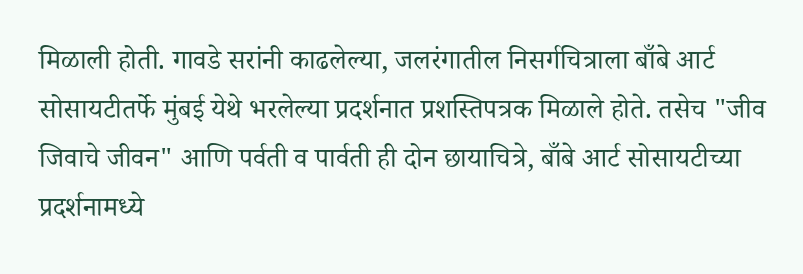मिळाली होती. गावडे सरांनी काढलेल्या, जलरंगातील निसर्गचित्राला बाँबे आर्ट सोसायटीतर्फे मुंबई येथे भरलेल्या प्रदर्शनात प्रशस्तिपत्रक मिळाले होते. तसेच "जीव जिवाचे जीवन" आणि पर्वती व पार्वती ही दोन छायाचित्रे, बाँबे आर्ट सोसायटीच्या प्रदर्शनामध्ये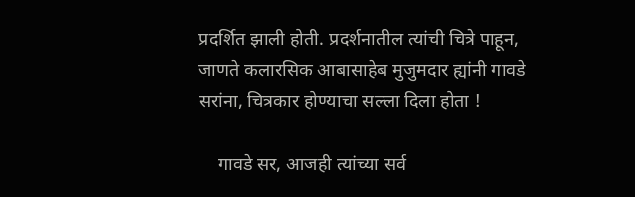प्रदर्शित झाली होती. प्रदर्शनातील त्यांची चित्रे पाहून, जाणते कलारसिक आबासाहेब मुजुमदार ह्यांनी गावडे सरांना, चित्रकार होण्याचा सल्ला दिला होता !

    गावडे सर, आजही त्यांच्या सर्व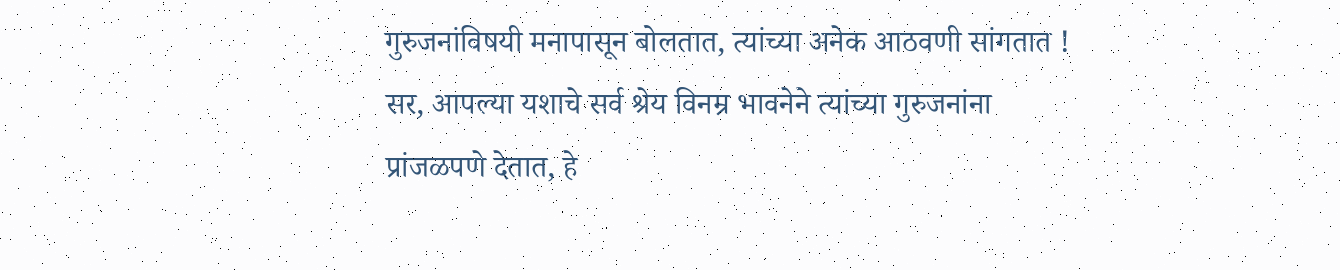गुरुजनांविषयी मनापासून बोलतात, त्यांच्या अनेक आठवणी सांगतात ! सर, आपल्या यशाचे सर्व श्रेय विनम्र भावनेने त्यांच्या गुरुजनांना प्रांजळपणे देतात, हे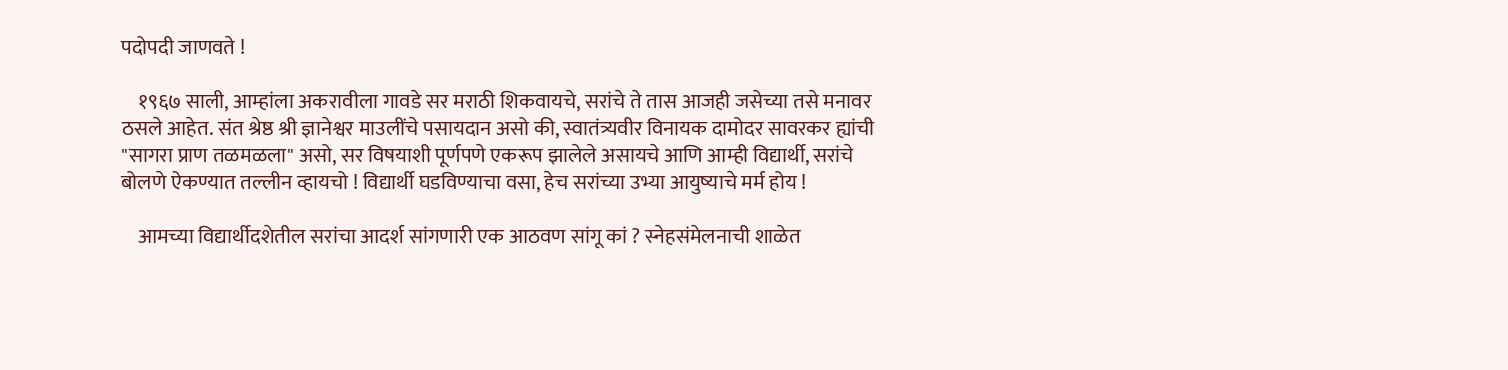पदोपदी जाणवते !

    १९६७ साली, आम्हांला अकरावीला गावडे सर मराठी शिकवायचे, सरांचे ते तास आजही जसेच्या तसे मनावर ठसले आहेत. संत श्रेष्ठ श्री ज्ञानेश्वर माउलींचे पसायदान असो की, स्वातंत्र्यवीर विनायक दामोदर सावरकर ह्यांची "सागरा प्राण तळमळला" असो, सर विषयाशी पूर्णपणे एकरूप झालेले असायचे आणि आम्ही विद्यार्थी, सरांचे बोलणे ऐकण्यात तल्लीन व्हायचो ! विद्यार्थी घडविण्याचा वसा, हेच सरांच्या उभ्या आयुष्याचे मर्म होय !

    आमच्या विद्यार्थीदशेतील सरांचा आदर्श सांगणारी एक आठवण सांगू कां ? स्नेहसंमेलनाची शाळेत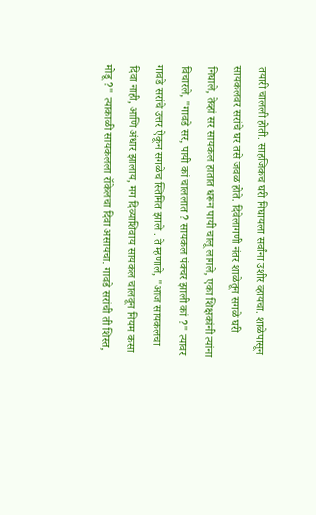तयारी चालली होती. साहजिकच घरी निघायला सर्वांना उशीर व्हायचा. शाळेपासून सायकलवर सरांचे घर तसे जवळ होते. दिवेलागणी नंतर शाळेतून सगळे घरी निघाले, तेव्हां सर सायकल हातात धरून पायी चालू लागले, एका शिक्षकांनी त्यांना विचारले, "गावडे सर, पायी कां चाललात ? सायकल पंक्चर झाली कां ?" त्यावर गावडे सरांचे उत्तर ऐकून सगळेच स्तिमित झाले . ते म्हणाले, "आज सायकलचा दिवा नाही, आणि अंधार झालाय, मग दिव्याशिवाय सायकल चालवून नियम कसा मोडू ?" त्याकाळी सायकलला रॉकेलचा दिवा असायचा. गावडे सरांची ती शिस्त,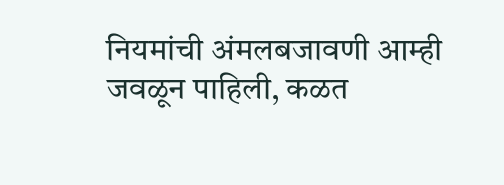नियमांची अंमलबजावणी आम्ही जवळून पाहिली, कळत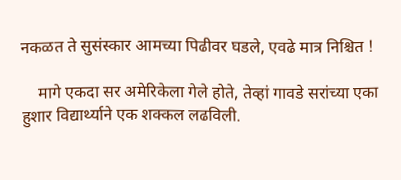नकळत ते सुसंस्कार आमच्या पिढीवर घडले, एवढे मात्र निश्चित !

    मागे एकदा सर अमेरिकेला गेले होते, तेव्हां गावडे सरांच्या एका हुशार विद्यार्थ्याने एक शक्कल लढविली.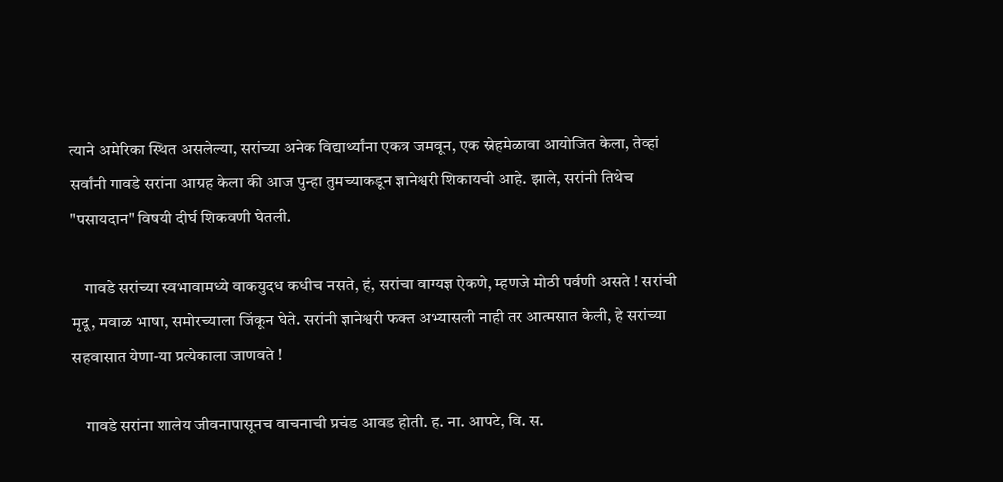त्याने अमेरिका स्थित असलेल्या, सरांच्या अनेक विद्यार्थ्यांना एकत्र जमवून, एक स्नेहमेळावा आयोजित केला, तेव्हां सर्वांनी गावडे सरांना आग्रह केला की आज पुन्हा तुमच्याकडून ज्ञानेश्वरी शिकायची आहे. झाले, सरांनी तिथेच "पसायदान" विषयी दीर्घ शिकवणी घेतली.

    गावडे सरांच्या स्वभावामध्ये वाकयुदध कधीच नसते, हं, सरांचा वाग्यज्ञ ऐकणे, म्हणजे मोठी पर्वणी असते ! सरांची मृदू, मवाळ भाषा, समोरच्याला जिंकून घेते. सरांनी ज्ञानेश्वरी फक्त अभ्यासली नाही तर आत्मसात केली, हे सरांच्या सहवासात येणा-या प्रत्येकाला जाणवते !

    गावडे सरांना शालेय जीवनापासूनच वाचनाची प्रचंड आवड होती. ह. ना. आपटे, वि. स.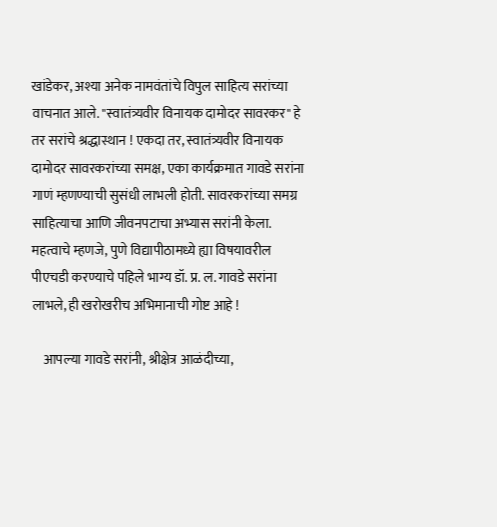खांडेकर, अश्या अनेक नामवंतांचे विपुल साहित्य सरांच्या वाचनात आले. "स्वातंत्र्यवीर विनायक दामोदर सावरकर" हे तर सरांचे श्रद्धास्थान ! एकदा तर, स्वातंत्र्यवीर विनायक दामोदर सावरकरांच्या समक्ष, एका कार्यक्रमात गावडे सरांना गाणं म्हणण्याची सुसंधी लाभली होती. सावरकरांच्या समग्र साहित्याचा आणि जीवनपटाचा अभ्यास सरांनी केला. महत्वाचे म्हणजे, पुणे विद्यापीठामध्ये ह्या विषयावरील पीएचडी करण्याचे पहिले भाग्य डॉ. प्र. ल. गावडे सरांना लाभले, ही खरोखरीच अभिमानाची गोष्ट आहे !

    आपल्या गावडे सरांनी, श्रीक्षेत्र आळंदीच्या,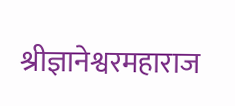श्रीज्ञानेश्वरमहाराज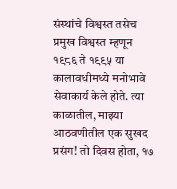संस्थांचे विश्वस्त तसेच प्रमुख विश्वस्त म्हणून १९८६ ते १९९५ या कालावधीमध्ये मनोभावे सेवाकार्य केले होते. त्या काळातील, माझ्या आठवणीतील एक सुखद प्रसंग! तो दिवस होता, १७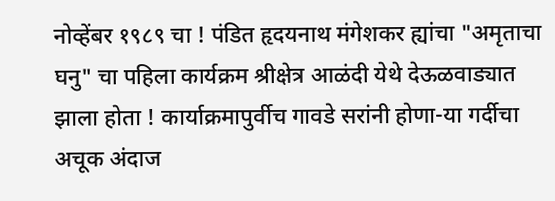नोव्हेंबर १९८९ चा ! पंडित हृदयनाथ मंगेशकर ह्यांचा "अमृताचा घनु" चा पहिला कार्यक्रम श्रीक्षेत्र आळंदी येथे देऊळवाड्यात झाला होता ! कार्याक्रमापुर्वीच गावडे सरांनी होणा-या गर्दीचा अचूक अंदाज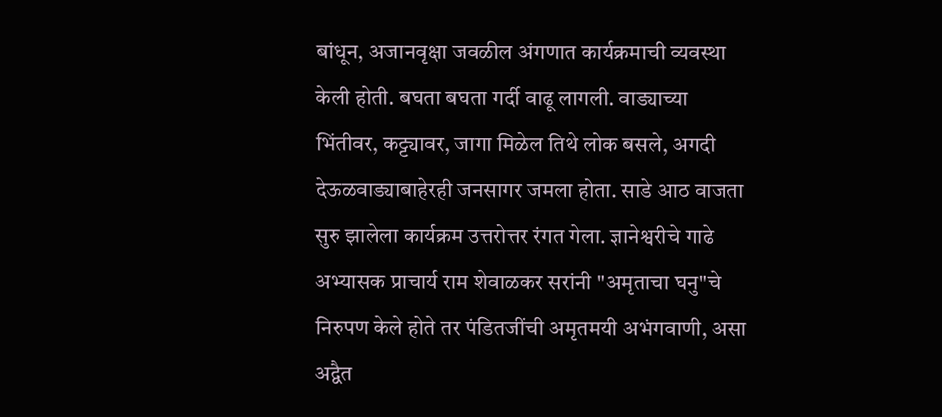बांधून, अजानवृक्षा जवळील अंगणात कार्यक्रमाची व्यवस्था केली होती. बघता बघता गर्दी वाढू लागली. वाड्याच्या भिंतीवर, कट्ट्यावर, जागा मिळेल तिथे लोक बसले, अगदी देऊळवाड्याबाहेरही जनसागर जमला होता. साडे आठ वाजता सुरु झालेला कार्यक्रम उत्तरोत्तर रंगत गेला. ज्ञानेश्वरीचे गाढे अभ्यासक प्राचार्य राम शेवाळकर सरांनी "अमृताचा घनु"चे निरुपण केले होते तर पंडितजींची अमृतमयी अभंगवाणी, असा अद्वैत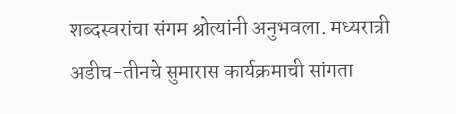शब्दस्वरांचा संगम श्रोत्यांनी अनुभवला. मध्यरात्री अडीच-तीनचे सुमारास कार्यक्रमाची सांगता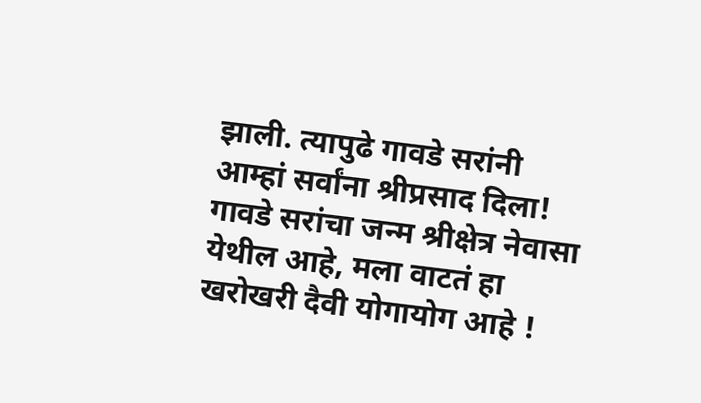झाली. त्यापुढे गावडे सरांनी आम्हां सर्वांना श्रीप्रसाद दिला! गावडे सरांचा जन्म श्रीक्षेत्र नेवासा येथील आहे, मला वाटतं हा खरोखरी दैवी योगायोग आहे !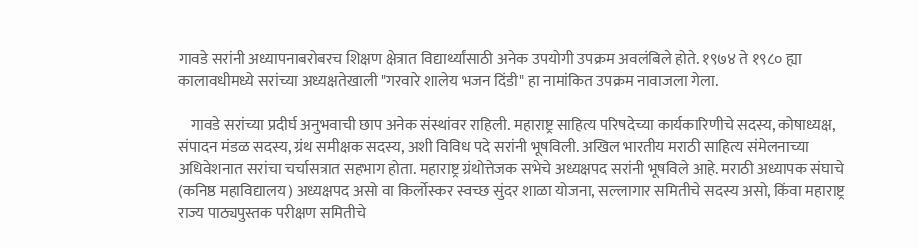गावडे सरांनी अध्यापनाबरोबरच शिक्षण क्षेत्रात विद्यार्थ्यांसाठी अनेक उपयोगी उपक्रम अवलंबिले होते. १९७४ ते १९८० ह्या कालावधीमध्ये सरांच्या अध्यक्षतेखाली "गरवारे शालेय भजन दिंडी" हा नामांकित उपक्रम नावाजला गेला.

    गावडे सरांच्या प्रदीर्घ अनुभवाची छाप अनेक संस्थांवर राहिली. महाराष्ट्र साहित्य परिषदेच्या कार्यकारिणीचे सदस्य, कोषाध्यक्ष, संपादन मंडळ सदस्य, ग्रंथ समीक्षक सदस्य, अशी विविध पदे सरांनी भूषविली. अखिल भारतीय मराठी साहित्य संमेलनाच्या अधिवेशनात सरांचा चर्चासत्रात सहभाग होता. महाराष्ट्र ग्रंथोत्तेजक सभेचे अध्यक्षपद सरांनी भूषविले आहे. मराठी अध्यापक संघाचे (कनिष्ठ महाविद्यालय) अध्यक्षपद असो वा किर्लोस्कर स्वच्छ सुंदर शाळा योजना, सल्लागार समितीचे सदस्य असो, किंवा महाराष्ट्र राज्य पाठ्यपुस्तक परीक्षण समितीचे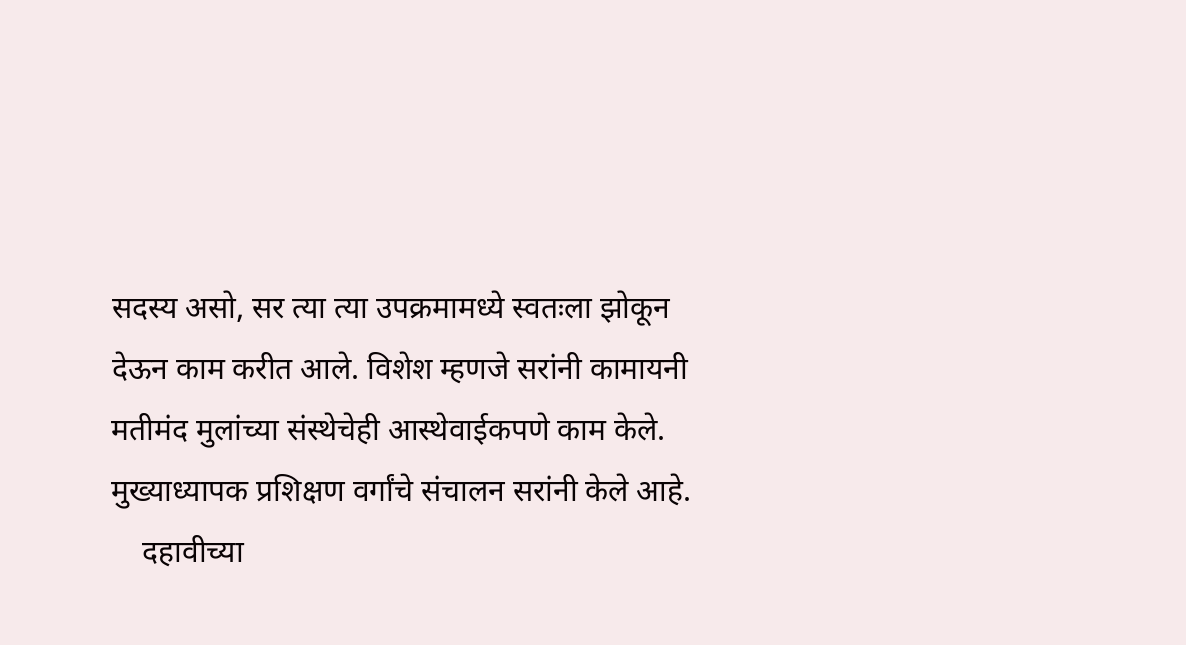सदस्य असो, सर त्या त्या उपक्रमामध्ये स्वतःला झोकून देऊन काम करीत आले. विशेश म्हणजे सरांनी कामायनी मतीमंद मुलांच्या संस्थेचेही आस्थेवाईकपणे काम केले. मुख्याध्यापक प्रशिक्षण वर्गांचे संचालन सरांनी केले आहे.
    दहावीच्या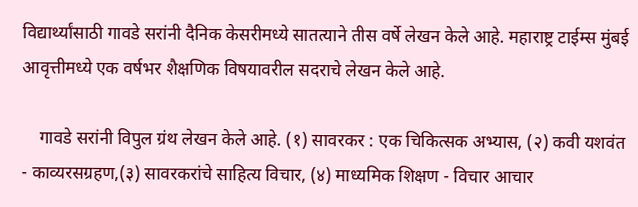विद्यार्थ्यांसाठी गावडे सरांनी दैनिक केसरीमध्ये सातत्याने तीस वर्षे लेखन केले आहे. महाराष्ट्र टाईम्स मुंबई आवृत्तीमध्ये एक वर्षभर शैक्षणिक विषयावरील सदराचे लेखन केले आहे.

    गावडे सरांनी विपुल ग्रंथ लेखन केले आहे. (१) सावरकर : एक चिकित्सक अभ्यास, (२) कवी यशवंत - काव्यरसग्रहण,(३) सावरकरांचे साहित्य विचार, (४) माध्यमिक शिक्षण - विचार आचार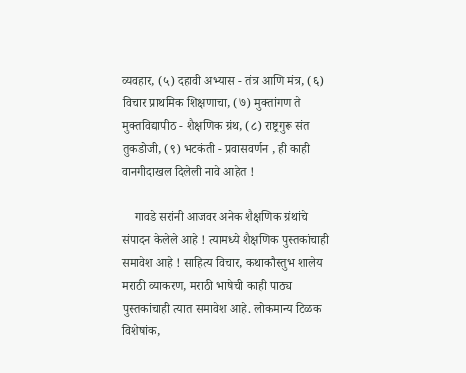व्यवहार, (५) दहावी अभ्यास - तंत्र आणि मंत्र, (६) विचार प्राथमिक शिक्षणाचा, (७) मुक्तांगण ते मुक्तविद्यापीठ - शैक्षणिक ग्रंथ, (८) राष्ट्रगुरू संत तुकडोजी, (९) भटकंती - प्रवासवर्णन , ही काही वानगीदाखल दिलेली नावे आहेत !

    गावडे सरांनी आजवर अनेक शैक्षणिक ग्रंथांचे संपादन केलेले आहे ! त्यामध्ये शैक्षणिक पुस्तकांचाही समावेश आहे ! साहित्य विचार, कथाकौस्तुभ शालेय मराठी व्याकरण, मराठी भाषेची काही पाठ्य पुस्तकांचाही त्यात समावेश आहे. लोकमान्य टिळक विशेषांक,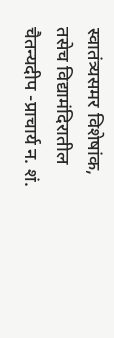स्वातंत्र्यसमर विशेषांक, तसेच विद्यामंदिरातील चैतन्यदीप -प्राचार्य न. शं.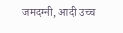जमदग्नी, आदी उच्च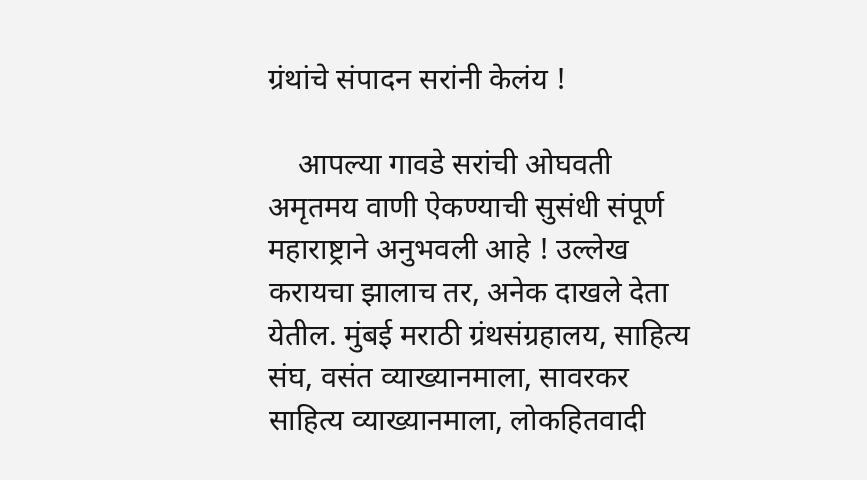ग्रंथांचे संपादन सरांनी केलंय !

    आपल्या गावडे सरांची ओघवती अमृतमय वाणी ऐकण्याची सुसंधी संपूर्ण महाराष्ट्राने अनुभवली आहे ! उल्लेख करायचा झालाच तर, अनेक दाखले देता येतील. मुंबई मराठी ग्रंथसंग्रहालय, साहित्य संघ, वसंत व्याख्यानमाला, सावरकर साहित्य व्याख्यानमाला, लोकहितवादी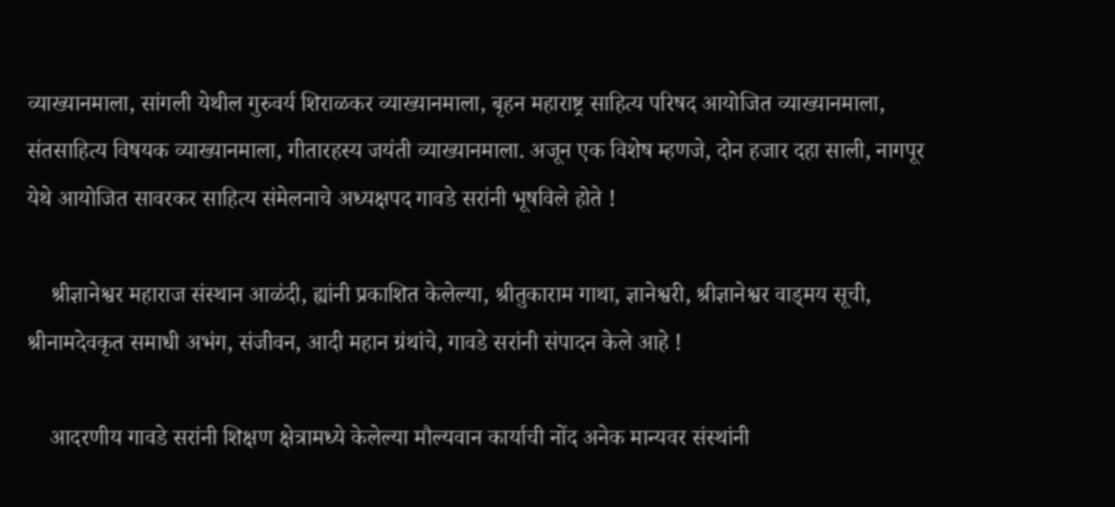व्याख्यानमाला, सांगली येथील गुरुवर्य शिराळकर व्याख्यानमाला, बृहन महाराष्ट्र साहित्य परिषद आयोजित व्याख्यानमाला, संतसाहित्य विषयक व्याख्यानमाला, गीतारहस्य जयंती व्याख्यानमाला. अजून एक विशेष म्हणजे, दोन हजार दहा साली, नागपूर येथे आयोजित सावरकर साहित्य संमेलनाचे अध्यक्षपद गावडे सरांनी भूषविले होते !

    श्रीज्ञानेश्वर महाराज संस्थान आळंदी, ह्यांनी प्रकाशित केलेल्या, श्रीतुकाराम गाथा, ज्ञानेश्वरी, श्रीज्ञानेश्वर वाड्मय सूची, श्रीनामदेवकृत समाधी अभंग, संजीवन, आदी महान ग्रंथांचे, गावडे सरांनी संपादन केले आहे !

    आदरणीय गावडे सरांनी शिक्षण क्षेत्रामध्ये केलेल्या मौल्यवान कार्याची नोंद अनेक मान्यवर संस्थांनी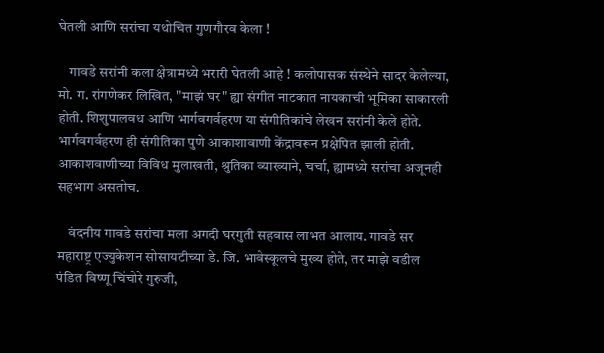घेतली आणि सरांचा यथोचित गुणगौरव केला !

    गावडे सरांनी कला क्षेत्रामध्ये भरारी घेतली आहे ! कलोपासक संस्थेने सादर केलेल्या, मो. ग. रांगणेकर लिखित, "माझं घर" ह्या संगीत नाटकात नायकाची भूमिका साकारली होती. शिशुपालवध आणि भार्गवगर्वहरण या संगीतिकांचे लेखन सरांनी केले होते. भार्गवगर्वहरण ही संगीतिका पुणे आकाशावाणी केंद्रावरून प्रक्षेपित झाली होती. आकाशवाणीच्या विविध मुलाखती, श्रुतिका व्याख्याने, चर्चा, ह्यामध्ये सरांचा अजूनही सहभाग असतोच.

    वंदनीय गावडे सरांचा मला अगदी घरगुती सहवास लाभत आलाय. गावडे सर महाराष्ट्र एज्युकेशन सोसायटीच्या डे. जि. भावेस्कूलचे मुख्य होते, तर माझे वडील पंडित विष्णू चिंचोरे गुरुजी,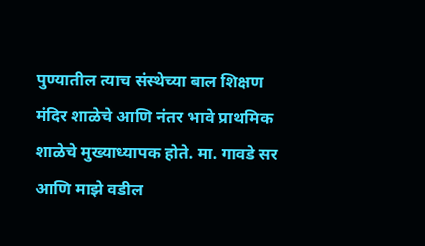पुण्यातील त्याच संस्थेच्या बाल शिक्षण मंदिर शाळेचे आणि नंतर भावे प्राथमिक शाळेचे मुख्याध्यापक होते. मा. गावडे सर आणि माझे वडील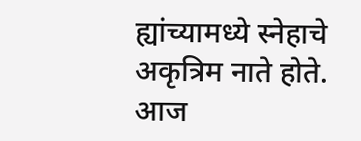ह्यांच्यामध्ये स्नेहाचे अकृत्रिम नाते होते. आज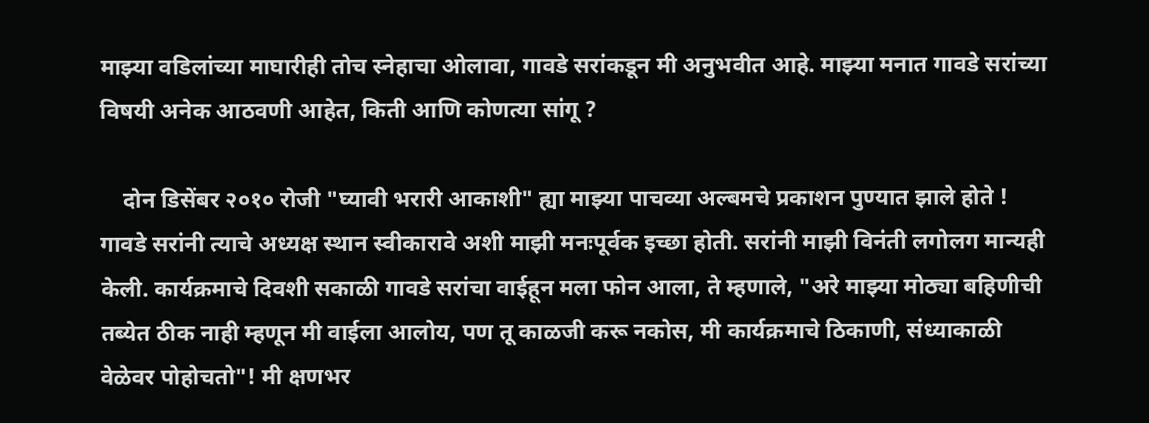माझ्या वडिलांच्या माघारीही तोच स्नेहाचा ओलावा, गावडे सरांकडून मी अनुभवीत आहे. माझ्या मनात गावडे सरांच्या विषयी अनेक आठवणी आहेत, किती आणि कोणत्या सांगू ?

    दोन डिसेंबर २०१० रोजी "घ्यावी भरारी आकाशी" ह्या माझ्या पाचव्या अल्बमचे प्रकाशन पुण्यात झाले होते ! गावडे सरांनी त्याचे अध्यक्ष स्थान स्वीकारावे अशी माझी मनःपूर्वक इच्छा होती. सरांनी माझी विनंती लगोलग मान्यही केली. कार्यक्रमाचे दिवशी सकाळी गावडे सरांचा वाईहून मला फोन आला, ते म्हणाले, "अरे माझ्या मोठ्या बहिणीची तब्येत ठीक नाही म्हणून मी वाईला आलोय, पण तू काळजी करू नकोस, मी कार्यक्रमाचे ठिकाणी, संध्याकाळी वेळेवर पोहोचतो"! मी क्षणभर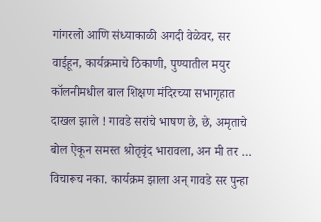गांगरलो आणि संध्याकाळी अगदी वेळेवर, सर वाईहून, कार्यक्रमाचे ठिकाणी, पुण्यातील मयुर कॉलनीमधील बाल शिक्षण मंदिरच्या सभागृहात दाखल झाले ! गावडे सरांचे भाषण छे, छे, अमृताचे बोल ऐकून समस्त श्रोतृवृंद भारावला, अन मी तर … विचारूच नका. कार्यक्रम झाला अन् गावडे सर पुन्हा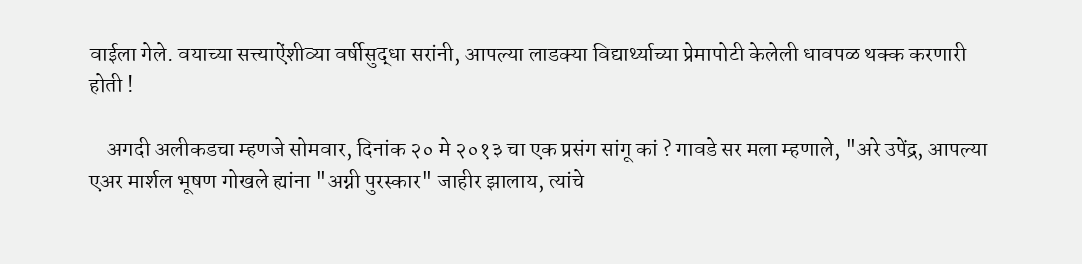वाईला गेले. वयाच्या सत्त्याऐंशीव्या वर्षीसुद्धा सरांनी, आपल्या लाडक्या विद्यार्थ्याच्या प्रेमापोटी केलेली धावपळ थक्क करणारी होती !

    अगदी अलीकडचा म्हणजे सोमवार, दिनांक २० मे २०१३ चा एक प्रसंग सांगू कां ? गावडे सर मला म्हणाले, "अरे उपेंद्र, आपल्या एअर मार्शल भूषण गोखले ह्यांना "अग्नी पुरस्कार" जाहीर झालाय, त्यांचे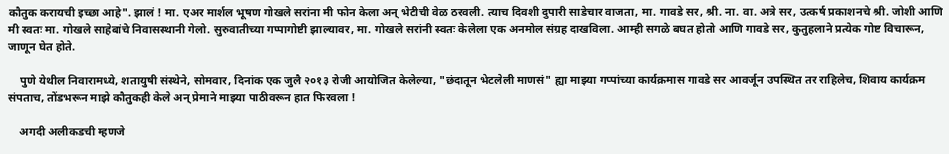कौतुक करायची इच्छा आहे". झालं ! मा. एअर मार्शल भूषण गोखले सरांना मी फोन केला अन् भेटीची वेळ ठरवली. त्याच दिवशी दुपारी साडेचार वाजता, मा. गावडे सर, श्री. ना. वा. अत्रे सर, उत्कर्ष प्रकाशनचे श्री. जोशी आणि मी स्वतः मा. गोखले साहेबांचे निवासस्थानी गेलो. सुरुवातीच्या गप्पागोष्टी झाल्यावर, मा. गोखले सरांनी स्वतः केलेला एक अनमोल संग्रह दाखविला. आम्ही सगळे बघत होतो आणि गावडे सर, कुतुहलाने प्रत्येक गोष्ट विचारून, जाणून घेत होते.

    पुणे येथील निवारामध्ये, शतायुषी संस्थेने, सोमवार, दिनांक एक जुलै २०१३ रोजी आयोजित केलेल्या, "छंदातून भेटलेली माणसं" ह्या माझ्या गप्पांच्या कार्यक्रमास गावडे सर आवर्जून उपस्थित तर राहिलेच, शिवाय कार्यक्रम संपताच, तोंडभरून माझे कौतुकही केले अन् प्रेमाने माझ्या पाठीवरून हात फिरवला !

    अगदी अलीकडची म्हणजे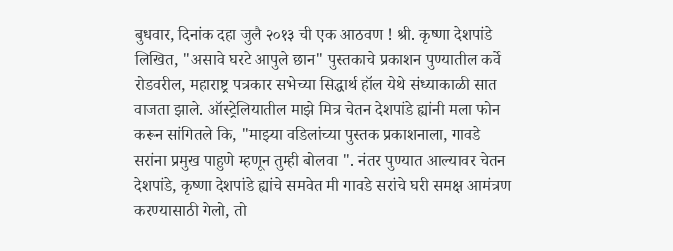बुधवार, दिनांक दहा जुलै २०१३ ची एक आठवण ! श्री. कृष्णा देशपांडे लिखित, "असावे घरटे आपुले छान" पुस्तकाचे प्रकाशन पुण्यातील कर्वे रोडवरील, महाराष्ट्र पत्रकार सभेच्या सिद्धार्थ हॉल येथे संध्याकाळी सात वाजता झाले. ऑस्ट्रेलियातील माझे मित्र चेतन देशपांडे ह्यांनी मला फोन करून सांगितले कि, "माझ्या वडिलांच्या पुस्तक प्रकाशनाला, गावडे सरांना प्रमुख पाहुणे म्हणून तुम्ही बोलवा ". नंतर पुण्यात आल्यावर चेतन देशपांडे, कृष्णा देशपांडे ह्यांचे समवेत मी गावडे सरांचे घरी समक्ष आमंत्रण करण्यासाठी गेलो, तो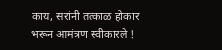काय, सरांनी तत्काळ होकार भरून आमंत्रण स्वीकारले !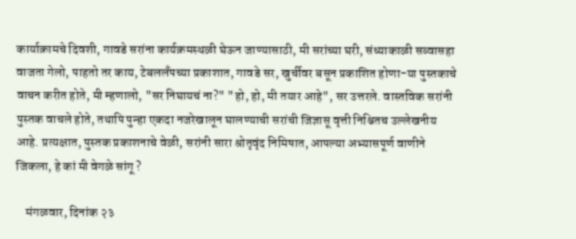कार्याक्रामचे दिवशी, गावडे सरांना कार्यक्रमस्थळी घेऊन जाण्यासाठी, मी सरांच्या घरी, संध्याकाळी सव्वासहा वाजता गेलो, पाहतो तर काय, टेबललँपच्या प्रकाशात, गावडे सर, खुर्चीवर बसून प्रकाशित होणा-या पुस्तकाचे वाचन करीत होते, मी म्हणालो, "सर निघायचं ना?" "हो, हो, मी तयार आहे", सर उत्तरले. वास्तविक सरांनी पुस्तक वाचले होते, तथापि पुन्हा एकदा नजरेखालून घालण्याची सरांची जिज्ञासू वृत्ती निश्चितच उल्लेखनीय आहे. प्रत्यक्षात, पुस्तक प्रकाशनाचे वेळी, सरांनी सारा श्रोतृवृंद निमिषात, आपल्या अभ्यासपूर्ण वाणीने जिकला, हे कां मी वेगळे सांगू ?

    मंगळवार, दिनांक २३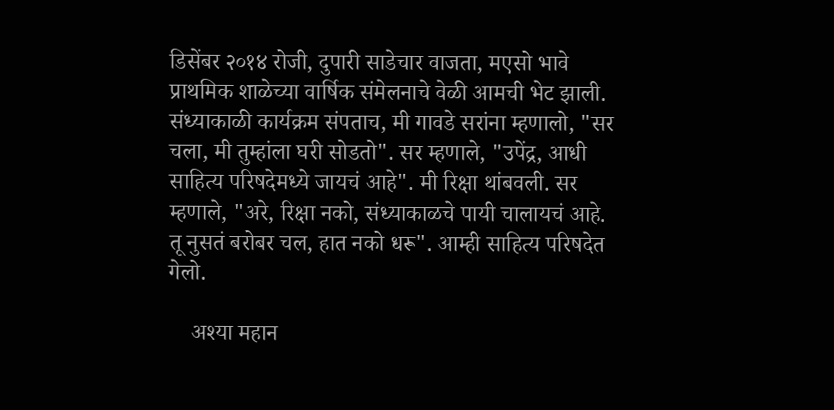डिसेंबर २०१४ रोजी, दुपारी साडेचार वाजता, मएसो भावे प्राथमिक शाळेच्या वार्षिक संमेलनाचे वेळी आमची भेट झाली. संध्याकाळी कार्यक्रम संपताच, मी गावडे सरांना म्हणालो, "सर चला, मी तुम्हांला घरी सोडतो". सर म्हणाले, "उपेंद्र, आधी साहित्य परिषदेमध्ये जायचं आहे". मी रिक्षा थांबवली. सर म्हणाले, "अरे, रिक्षा नको, संध्याकाळचे पायी चालायचं आहे. तू नुसतं बरोबर चल, हात नको धरू". आम्ही साहित्य परिषदेत गेलो.

    अश्या महान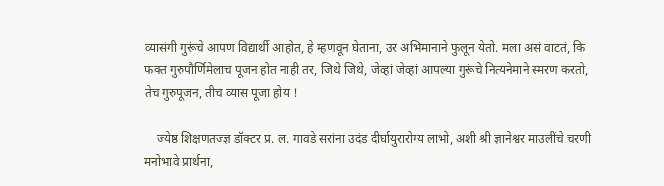व्यासंगी गुरूंचे आपण विद्यार्थी आहोत, हे म्हणवून घेताना, उर अभिमानाने फुलून येतो. मला असं वाटतं, कि फक्त गुरुपौर्णिमेलाच पूजन होत नाही तर, जिथे जिथे, जेव्हां जेव्हां आपल्या गुरूंचे नित्यनेमाने स्मरण करतो, तेच गुरुपूजन, तीच व्यास पूजा होय !

    ज्येष्ठ शिक्षणतज्ज्ञ डॉक्टर प्र. ल. गावडे सरांना उदंड दीर्घायुरारोग्य लाभो, अशी श्री ज्ञानेश्वर माउलींचे चरणी मनोभावे प्रार्थना,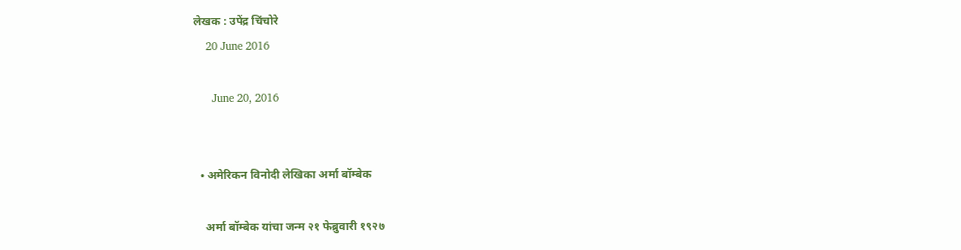लेखक : उपेंद्र चिंचोरे
    20 June 2016

      June 20, 2016


  • अमेरिकन विनोदी लेखिका अर्मा बॉम्बेक

    अर्मा बॉम्बेक यांचा जन्म २१ फेब्रुवारी १९२७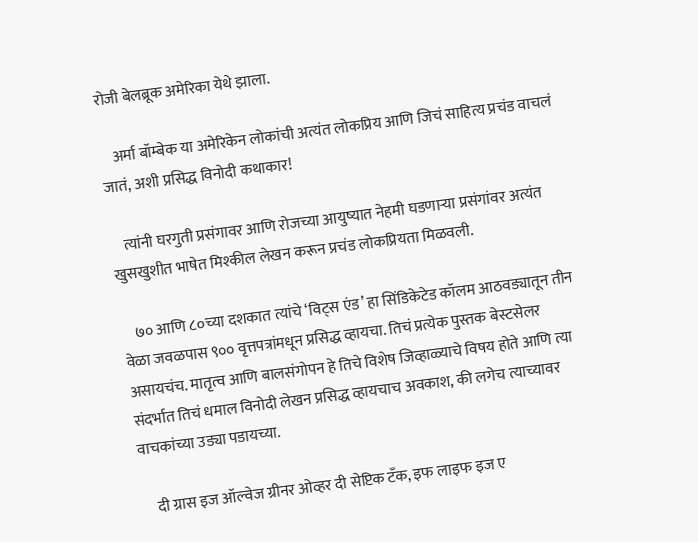रोजी बेलब्रूक अमेरिका येथे झाला.

    अर्मा बॉम्बेक या अमेरिकेन लोकांची अत्यंत लोकप्रिय आणि जिचं साहित्य प्रचंड वाचलं जातं, अशी प्रसिद्ध विनोदी कथाकार!

    त्यांनी घरगुती प्रसंगावर आणि रोजच्या आयुष्यात नेहमी घडणाऱ्या प्रसंगांवर अत्यंत खुसखुशीत भाषेत मिश्कील लेखन करून प्रचंड लोकप्रियता मिळवली.

    ७० आणि ८०च्या दशकात त्यांचे ‘विट्स एंड’ हा सिंडिकेटेड कॉलम आठवड्यातून तीन वेळा जवळपास ९०० वृत्तपत्रांमधून प्रसिद्ध व्हायचा. तिचं प्रत्येक पुस्तक बेस्टसेलर असायचंच. मातृत्व आणि बालसंगोपन हे तिचे विशेष जिव्हाळ्याचे विषय होते आणि त्या संदर्भात तिचं धमाल विनोदी लेखन प्रसिद्ध व्हायचाच अवकाश, की लगेच त्याच्यावर वाचकांच्या उड्या पडायच्या.

    दी ग्रास इज ऑल्वेज ग्रीनर ओव्हर दी सेप्टिक टँक, इफ लाइफ इज ए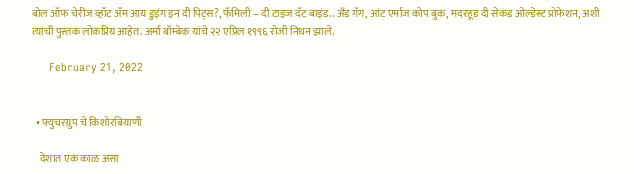बोल ऑफ चेरीज व्हॉट ॲम आय डुइंग इन दी पिट्स?, फॅमिली – दी टाइज दॅट बाइंड.. अँड गॅग, आंट एर्माज कोप बुक, मदरहूड दी सेकंड ओल्डेस्ट प्रोफेशन, अशी त्यांची पुस्तकं लोकप्रिय आहेत. अर्मा बॉम्बेक यांचे २२ एप्रिल १९९६ रोजी निधन झाले.

      February 21, 2022


  • फ्युचरग्रुप चे किशोरबियाणी

    देशात एक काळ असा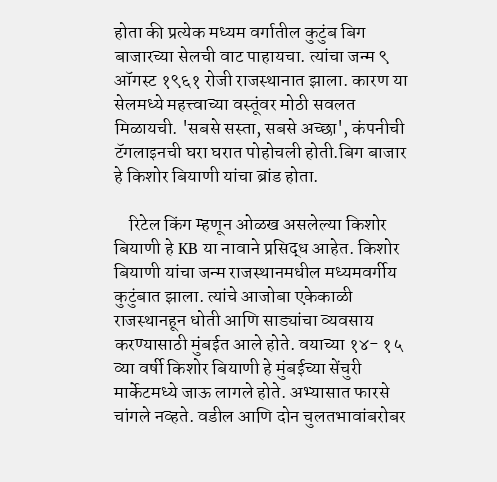होता की प्रत्येक मध्यम वर्गातील कुटुंब बिग बाजारच्या सेलची वाट पाहायचा. त्यांचा जन्म ९ ऑगस्ट १९६१ रोजी राजस्थानात झाला. कारण या सेलमध्ये महत्त्वाच्या वस्तूंवर मोठी सवलत मिळायची. 'सबसे सस्ता, सबसे अच्छा', कंपनीची टॅगलाइनची घरा घरात पोहोचली होती.बिग बाजार हे किशोर बियाणी यांचा ब्रांड होता.

    रिटेल किंग म्हणून ओळख असलेल्या किशोर बियाणी हे KB या नावाने प्रसिद्ध आहेत. किशोर बियाणी यांचा जन्म राजस्थानमधील मध्यमवर्गीय कुटुंबात झाला. त्यांचे आजोबा एकेकाळी राजस्थानहून धोती आणि साड्यांचा व्यवसाय करण्यासाठी मुंबईत आले होते. वयाच्या १४- १५ व्या वर्षी किशोर बियाणी हे मुंबईच्या सेंचुरी मार्केटमध्ये जाऊ लागले होते. अभ्यासात फारसे चांगले नव्हते. वडील आणि दोन चुलतभावांबरोबर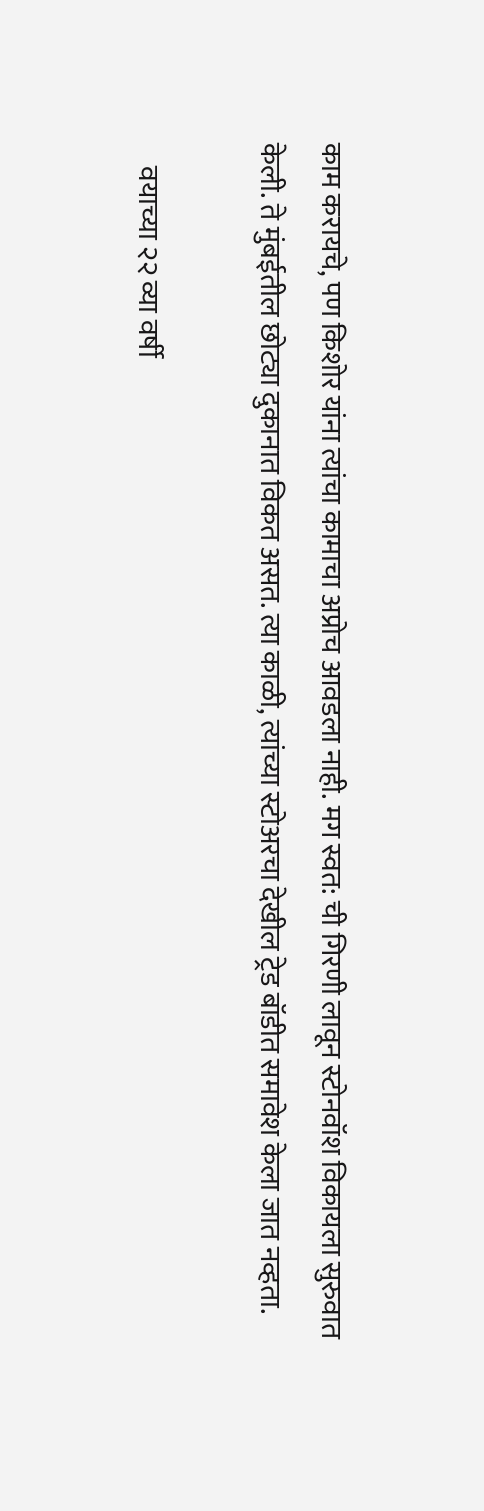काम करायचे, पण किशोर यांना त्यांचा कामाचा अप्रोच आवडला नाही. मग स्वत: ची गिरणी लावून स्टोनवॉश विकायला सुरुवात केली. ते मुंबईतील छोट्या दुकानात विकत असत. त्या काळी, त्यांच्या स्टोअरचा देखील ट्रेड बॉडीत समावेश केला जात नव्हता.

    वयाच्या २२ व्या वर्षी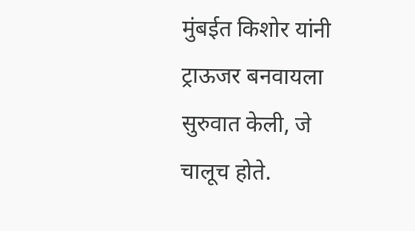मुंबईत किशोर यांनी ट्राऊजर बनवायला सुरुवात केली, जे चालूच होते.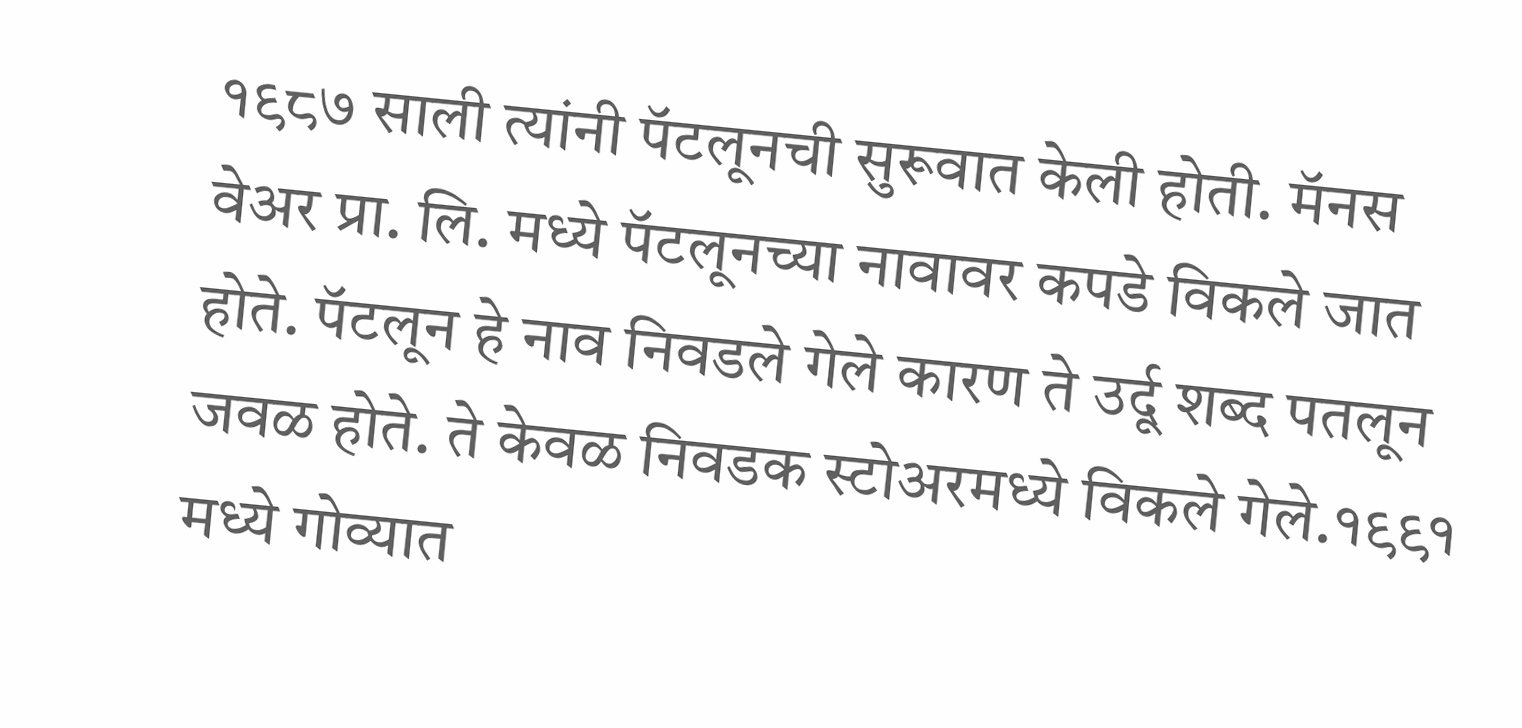१९८७ साली त्यांनी पॅटलूनची सुरूवात केली होती. मॅनस वेअर प्रा. लि. मध्ये पॅटलूनच्या नावावर कपडे विकले जात होते. पॅटलून हे नाव निवडले गेले कारण ते उर्दू शब्द पतलून जवळ होते. ते केवळ निवडक स्टोअरमध्ये विकले गेले.१९९१ मध्ये गोव्यात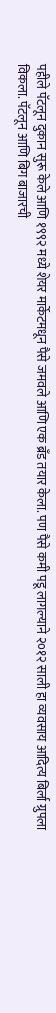पहीले पॅटलून दुकान सुरू केले आणि १९९२ मध्ये शेयर मार्केटमधून पैसे जमवले आणि एक ब्रँड तयार केला. पण पैसे कमी पडू लागल्याने २०१२ साली हा व्यवसाय आदित्य बिर्ला ग्रुपला विकला. पॅटलून आणि बिग बाजारची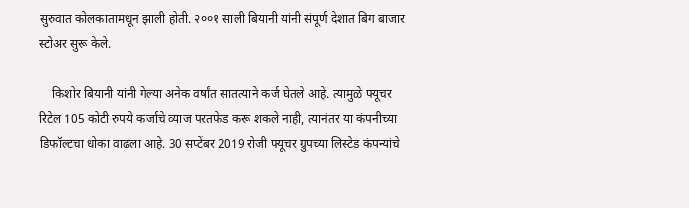सुरुवात कोलकातामधून झाली होती. २००१ साली बियानी यांनी संपूर्ण देशात बिग बाजार स्टोअर सुरू केले.

    किशोर बियानी यांनी गेल्या अनेक वर्षांत सातत्याने कर्ज घेतले आहे. त्यामुळे फ्यूचर रिटेल 105 कोटी रुपये कर्जाचे व्याज परतफेड करू शकले नाही, त्यानंतर या कंपनीच्या डिफॉल्टचा धोका वाढला आहे. 30 सप्टेंबर 2019 रोजी फ्यूचर ग्रुपच्या लिस्टेड कंपन्यांचे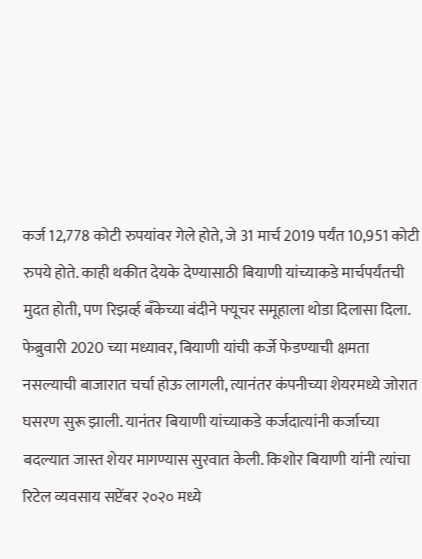कर्ज 12,778 कोटी रुपयांवर गेले होते, जे 31 मार्च 2019 पर्यंत 10,951 कोटी रुपये होते. काही थकीत देयके देण्यासाठी बियाणी यांच्याकडे मार्चपर्यंतची मुदत होती, पण रिझर्व्ह बँकेच्या बंदीने फ्यूचर समूहाला थोडा दिलासा दिला. फेब्रुवारी 2020 च्या मध्यावर, बियाणी यांची कर्जे फेडण्याची क्षमता नसल्याची बाजारात चर्चा होऊ लागली, त्यानंतर कंपनीच्या शेयरमध्ये जोरात घसरण सुरू झाली. यानंतर बियाणी यांच्याकडे कर्जदात्यांनी कर्जाच्या बदल्यात जास्त शेयर मागण्यास सुरवात केली. किशोर बियाणी यांनी त्यांचा रिटेल व्यवसाय सप्टेंबर २०२० मध्ये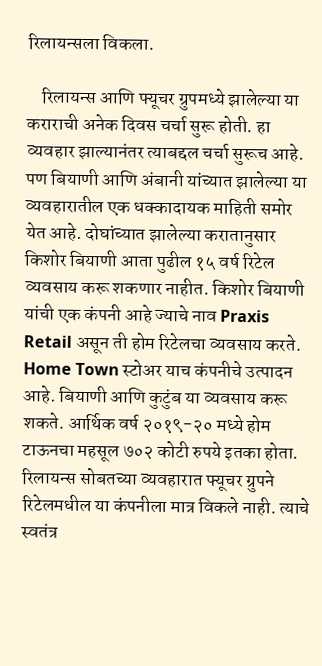रिलायन्सला विकला.

    रिलायन्स आणि फ्यूचर ग्रुपमध्ये झालेल्या या कराराची अनेक दिवस चर्चा सुरू होती. हा व्यवहार झाल्यानंतर त्याबद्दल चर्चा सुरूच आहे. पण बियाणी आणि अंबानी यांच्यात झालेल्या या व्यवहारातील एक धक्कादायक माहिती समोर येत आहे. दोघांच्यात झालेल्या करातानुसार किशोर बियाणी आता पुढील १५ वर्ष रिटेल व्यवसाय करू शकणार नाहीत. किशोर बियाणी यांची एक कंपनी आहे ज्याचे नाव Praxis Retail असून ती होम रिटेलचा व्यवसाय करते. Home Town स्टोअर याच कंपनीचे उत्पादन आहे. बियाणी आणि कुटुंब या व्यवसाय करू शकते. आर्थिक वर्ष २०१९-२० मध्ये होम टाऊनचा महसूल ७०२ कोटी रुपये इतका होता. रिलायन्स सोबतच्या व्यवहारात फ्यूचर ग्रुपने रिटेलमधील या कंपनीला मात्र विकले नाही. त्याचे स्वतंत्र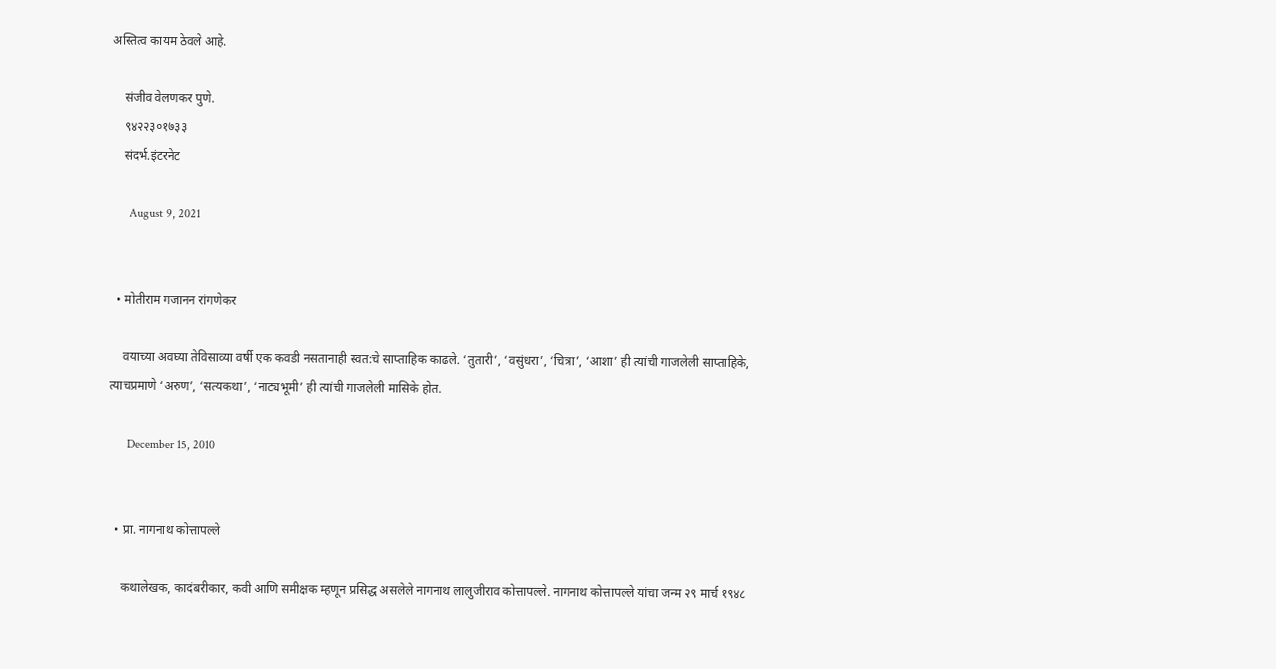अस्तित्व कायम ठेवले आहे.

    संजीव वेलणकर पुणे.
    ९४२२३०१७३३
    संदर्भ.इंटरनेट

      August 9, 2021


  • मोतीराम गजानन रांगणेकर

    वयाच्या अवघ्या तेविसाव्या वर्षी एक कवडी नसतानाही स्वत:चे साप्ताहिक काढले. ‘तुतारी’, ‘वसुंधरा’, ‘चित्रा’, ‘आशा’ ही त्यांची गाजलेली साप्ताहिके, त्याचप्रमाणे ‘अरुण’, ‘सत्यकथा’, ‘नाट्यभूमी’ ही त्यांची गाजलेली मासिके होत.

      December 15, 2010


  • प्रा. नागनाथ कोत्तापल्ले

    कथालेखक, कादंबरीकार, कवी आणि समीक्षक म्हणून प्रसिद्ध असलेले नागनाथ लालुजीराव कोत्तापल्ले. नागनाथ कोत्तापल्ले यांचा जन्म २९ मार्च १९४८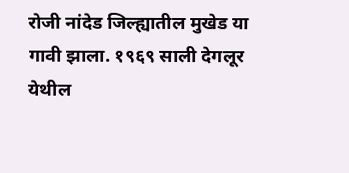रोजी नांदेड जिल्ह्यातील मुखेड या गावी झाला. १९६९ साली देगलूर येथील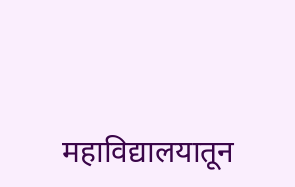महाविद्यालयातून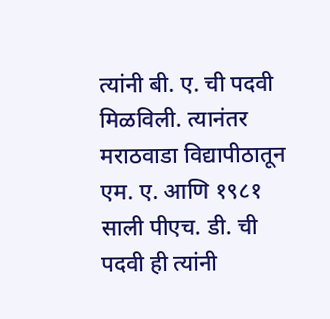त्यांनी बी. ए. ची पदवी मिळविली. त्यानंतर मराठवाडा विद्यापीठातून एम. ए. आणि १९८१ साली पीएच. डी. ची पदवी ही त्यांनी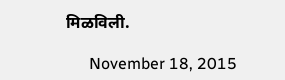मिळविली.

      November 18, 2015